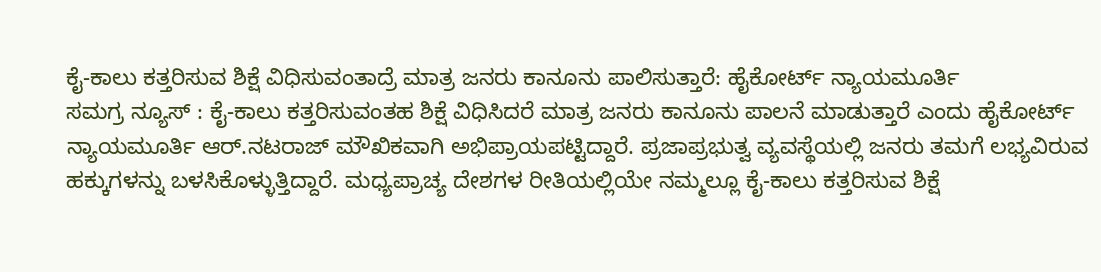ಕೈ-ಕಾಲು ಕತ್ತರಿಸುವ ಶಿಕ್ಷೆ ವಿಧಿಸುವಂತಾದ್ರೆ ಮಾತ್ರ ಜನರು ಕಾನೂನು ಪಾಲಿಸುತ್ತಾರೆ: ಹೈಕೋರ್ಟ್ ನ್ಯಾಯಮೂರ್ತಿ
ಸಮಗ್ರ ನ್ಯೂಸ್ : ಕೈ-ಕಾಲು ಕತ್ತರಿಸುವಂತಹ ಶಿಕ್ಷೆ ವಿಧಿಸಿದರೆ ಮಾತ್ರ ಜನರು ಕಾನೂನು ಪಾಲನೆ ಮಾಡುತ್ತಾರೆ ಎಂದು ಹೈಕೋರ್ಟ್ ನ್ಯಾಯಮೂರ್ತಿ ಆರ್.ನಟರಾಜ್ ಮೌಖಿಕವಾಗಿ ಅಭಿಪ್ರಾಯಪಟ್ಟಿದ್ದಾರೆ. ಪ್ರಜಾಪ್ರಭುತ್ವ ವ್ಯವಸ್ಥೆಯಲ್ಲಿ ಜನರು ತಮಗೆ ಲಭ್ಯವಿರುವ ಹಕ್ಕುಗಳನ್ನು ಬಳಸಿಕೊಳ್ಳುತ್ತಿದ್ದಾರೆ. ಮಧ್ಯಪ್ರಾಚ್ಯ ದೇಶಗಳ ರೀತಿಯಲ್ಲಿಯೇ ನಮ್ಮಲ್ಲೂ ಕೈ-ಕಾಲು ಕತ್ತರಿಸುವ ಶಿಕ್ಷೆ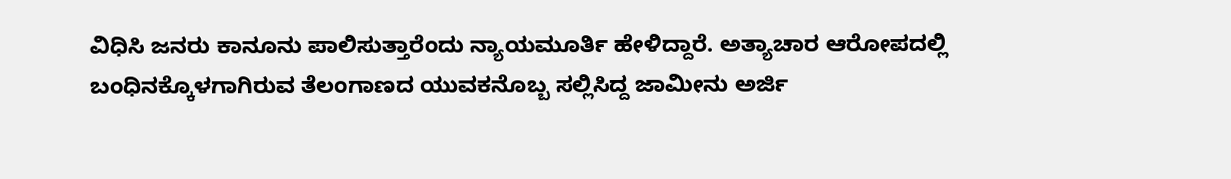ವಿಧಿಸಿ ಜನರು ಕಾನೂನು ಪಾಲಿಸುತ್ತಾರೆಂದು ನ್ಯಾಯಮೂರ್ತಿ ಹೇಳಿದ್ದಾರೆ. ಅತ್ಯಾಚಾರ ಆರೋಪದಲ್ಲಿ ಬಂಧಿನಕ್ಕೊಳಗಾಗಿರುವ ತೆಲಂಗಾಣದ ಯುವಕನೊಬ್ಬ ಸಲ್ಲಿಸಿದ್ದ ಜಾಮೀನು ಅರ್ಜಿ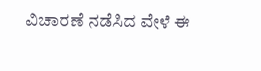ವಿಚಾರಣೆ ನಡೆಸಿದ ವೇಳೆ ಈ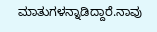ಮಾತುಗಳನ್ನಾಡಿದ್ದಾರೆ.ನಾವು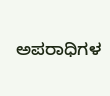ಅಪರಾಧಿಗಳ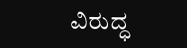ವಿರುದ್ಧ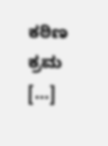ಕಠಿಣ ಕ್ರಮ […]